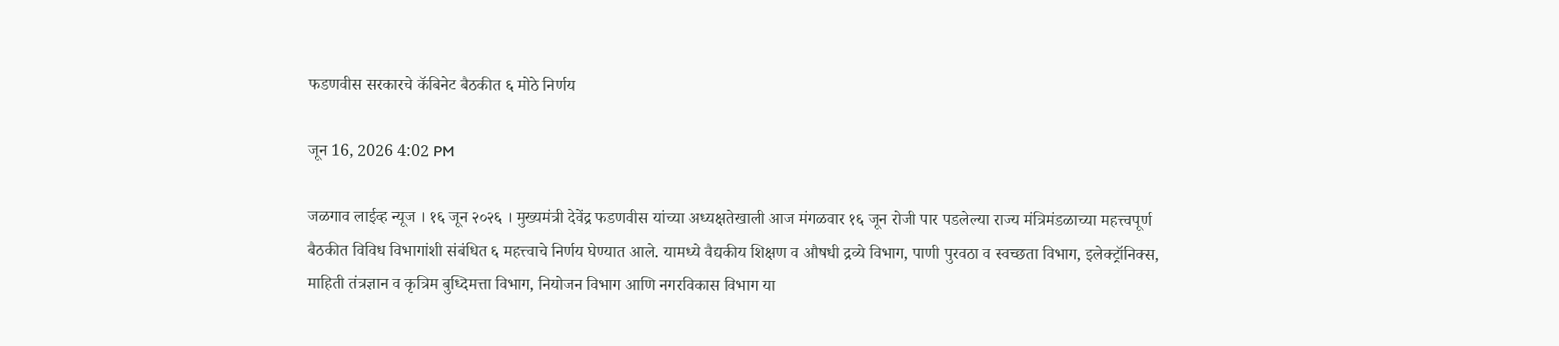फडणवीस सरकारचे कॅबिनेट बैठकीत ६ मोठे निर्णय

जून 16, 2026 4:02 PM

जळगाव लाईव्ह न्यूज । १६ जून २०२६ । मुख्यमंत्री देवेंद्र फडणवीस यांच्या अध्यक्षतेखाली आज मंगळवार १६ जून रोजी पार पडलेल्या राज्य मंत्रिमंडळाच्या महत्त्वपूर्ण बैठकीत विविध विभागांशी संबंधित ६ महत्त्वाचे निर्णय घेण्यात आले. यामध्ये वैद्यकीय शिक्षण व औषधी द्रव्ये विभाग, पाणी पुरवठा व स्वच्छता विभाग, इलेक्ट्रॉनिक्स, माहिती तंत्रज्ञान व कृत्रिम बुध्दिमत्ता विभाग, नियोजन विभाग आणि नगरविकास विभाग या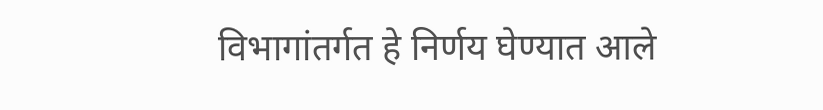विभागांतर्गत हे निर्णय घेण्यात आले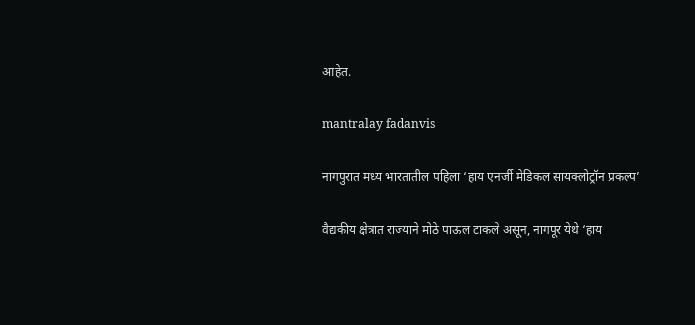आहेत.

mantralay fadanvis

नागपुरात मध्य भारतातील पहिला ‘हाय एनर्जी मेडिकल सायक्लोट्रॉन प्रकल्प’

वैद्यकीय क्षेत्रात राज्याने मोठे पाऊल टाकले असून, नागपूर येथे ‘हाय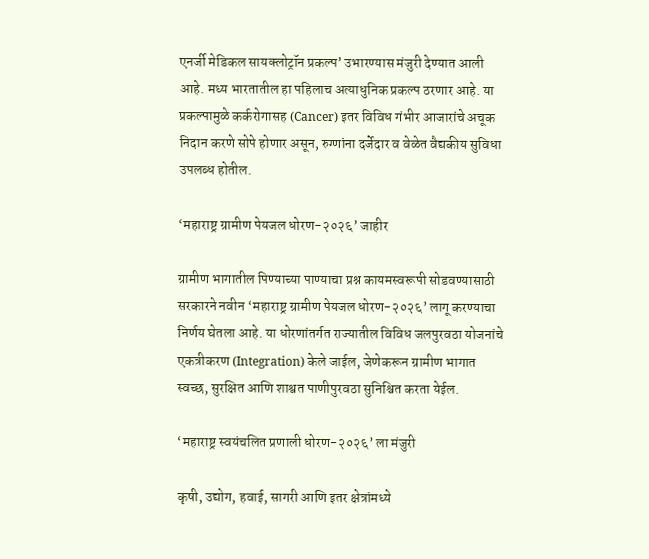एनर्जी मेडिकल सायक्लोट्रॉन प्रकल्प’ उभारण्यास मंजुरी देण्यात आली आहे. मध्य भारतातील हा पहिलाच अत्याधुनिक प्रकल्प ठरणार आहे. या प्रकल्पामुळे कर्करोगासह (Cancer) इतर विविध गंभीर आजारांचे अचूक निदान करणे सोपे होणार असून, रुग्णांना दर्जेदार व वेळेत वैद्यकीय सुविधा उपलब्ध होतील.

‘महाराष्ट्र ग्रामीण पेयजल धोरण-२०२६’ जाहीर

ग्रामीण भागातील पिण्याच्या पाण्याचा प्रश्न कायमस्वरूपी सोडवण्यासाठी सरकारने नवीन ‘महाराष्ट्र ग्रामीण पेयजल धोरण-२०२६’ लागू करण्याचा निर्णय घेतला आहे. या धोरणांतर्गत राज्यातील विविध जलपुरवठा योजनांचे एकत्रीकरण (Integration) केले जाईल, जेणेकरून ग्रामीण भागात स्वच्छ, सुरक्षित आणि शाश्वत पाणीपुरवठा सुनिश्चित करता येईल.

‘महाराष्ट्र स्वयंचलित प्रणाली धोरण-२०२६’ ला मंजुरी

कृषी, उद्योग, हवाई, सागरी आणि इतर क्षेत्रांमध्ये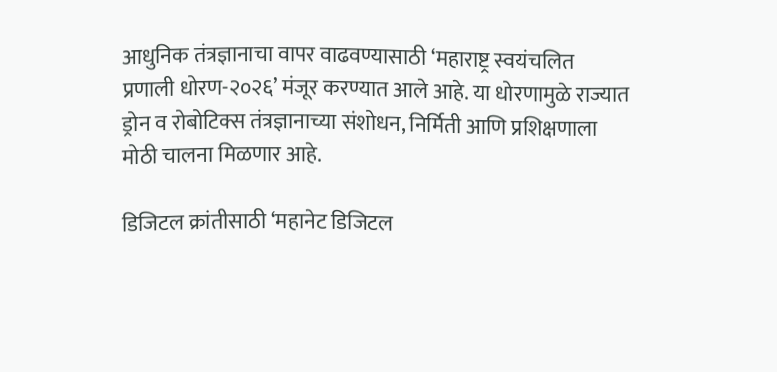आधुनिक तंत्रज्ञानाचा वापर वाढवण्यासाठी ‘महाराष्ट्र स्वयंचलित प्रणाली धोरण-२०२६’ मंजूर करण्यात आले आहे. या धोरणामुळे राज्यात ड्रोन व रोबोटिक्स तंत्रज्ञानाच्या संशोधन, निर्मिती आणि प्रशिक्षणाला मोठी चालना मिळणार आहे.

डिजिटल क्रांतीसाठी ‘महानेट डिजिटल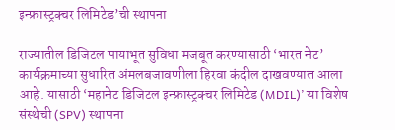इन्फ्रास्ट्रक्चर लिमिटेड’ची स्थापना

राज्यातील डिजिटल पायाभूत सुविधा मजबूत करण्यासाठी ‘भारत नेट’ कार्यक्रमाच्या सुधारित अंमलबजावणीला हिरवा कंदील दाखवण्यात आला आहे. यासाठी ‘महानेट डिजिटल इन्फ्रास्ट्रक्चर लिमिटेड (MDIL)’ या विशेष संस्थेची (SPV) स्थापना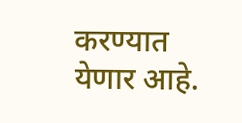करण्यात येणार आहे.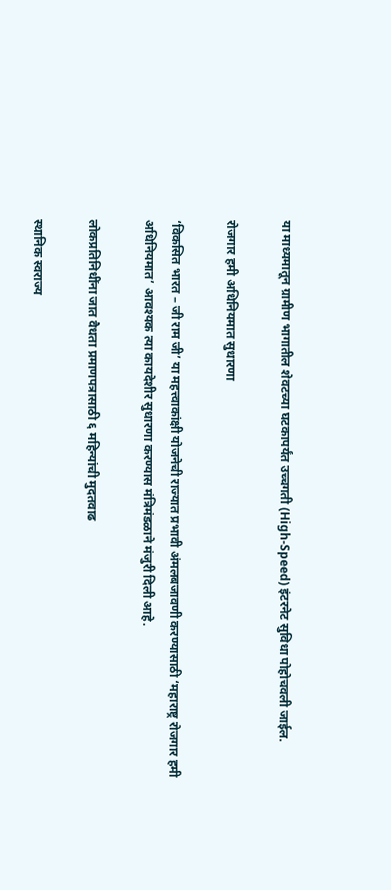या माध्यमातून ग्रामीण भागातील शेवटच्या घटकापर्यंत उच्चगती (High-Speed) इंटरनेट सुविधा पोहोचवली जाईल.

रोजगार हमी अधिनियमात सुधारणा

‘विकसित भारत – जी राम जी’ या महत्त्वाकांक्षी योजनेची राज्यात प्रभावी अंमलबजावणी करण्यासाठी ‘महाराष्ट्र रोजगार हमी अधिनियमात’ आवश्यक त्या कायदेशीर सुधारणा करण्यास मंत्रिमंडळाने मंजुरी दिली आहे.

लोकप्रतिनिधींना जात वैधता प्रमाणपत्रासाठी ६ महिन्यांची मुदतवाढ

स्थानिक स्वराज्य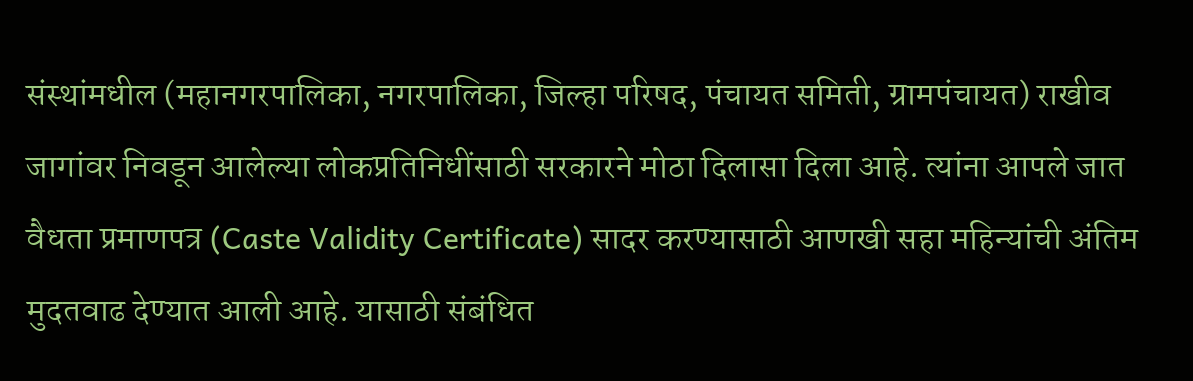संस्थांमधील (महानगरपालिका, नगरपालिका, जिल्हा परिषद, पंचायत समिती, ग्रामपंचायत) राखीव जागांवर निवडून आलेल्या लोकप्रतिनिधींसाठी सरकारने मोठा दिलासा दिला आहे. त्यांना आपले जात वैधता प्रमाणपत्र (Caste Validity Certificate) सादर करण्यासाठी आणखी सहा महिन्यांची अंतिम मुदतवाढ देण्यात आली आहे. यासाठी संबंधित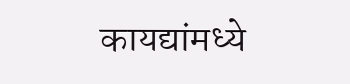कायद्यांमध्ये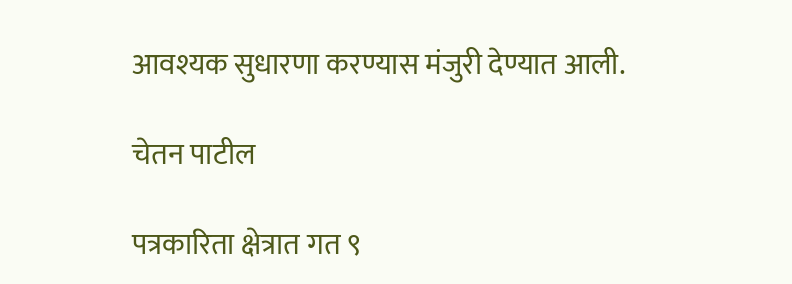आवश्यक सुधारणा करण्यास मंजुरी देण्यात आली.

चेतन पाटील

पत्रकारिता क्षेत्रात गत ९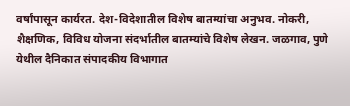वर्षांपासून कार्यरत. देश-विदेशातील विशेष बातम्यांचा अनुभव. नोकरी, शैक्षणिक, विविध योजना संदर्भातील बातम्यांचे विशेष लेखन. जळगाव, पुणे येथील दैनिकात संपादकीय विभागात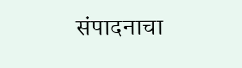संपादनाचा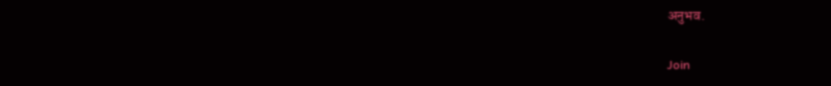अनुभव.

Join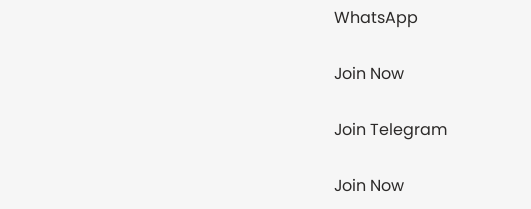WhatsApp

Join Now

Join Telegram

Join Now